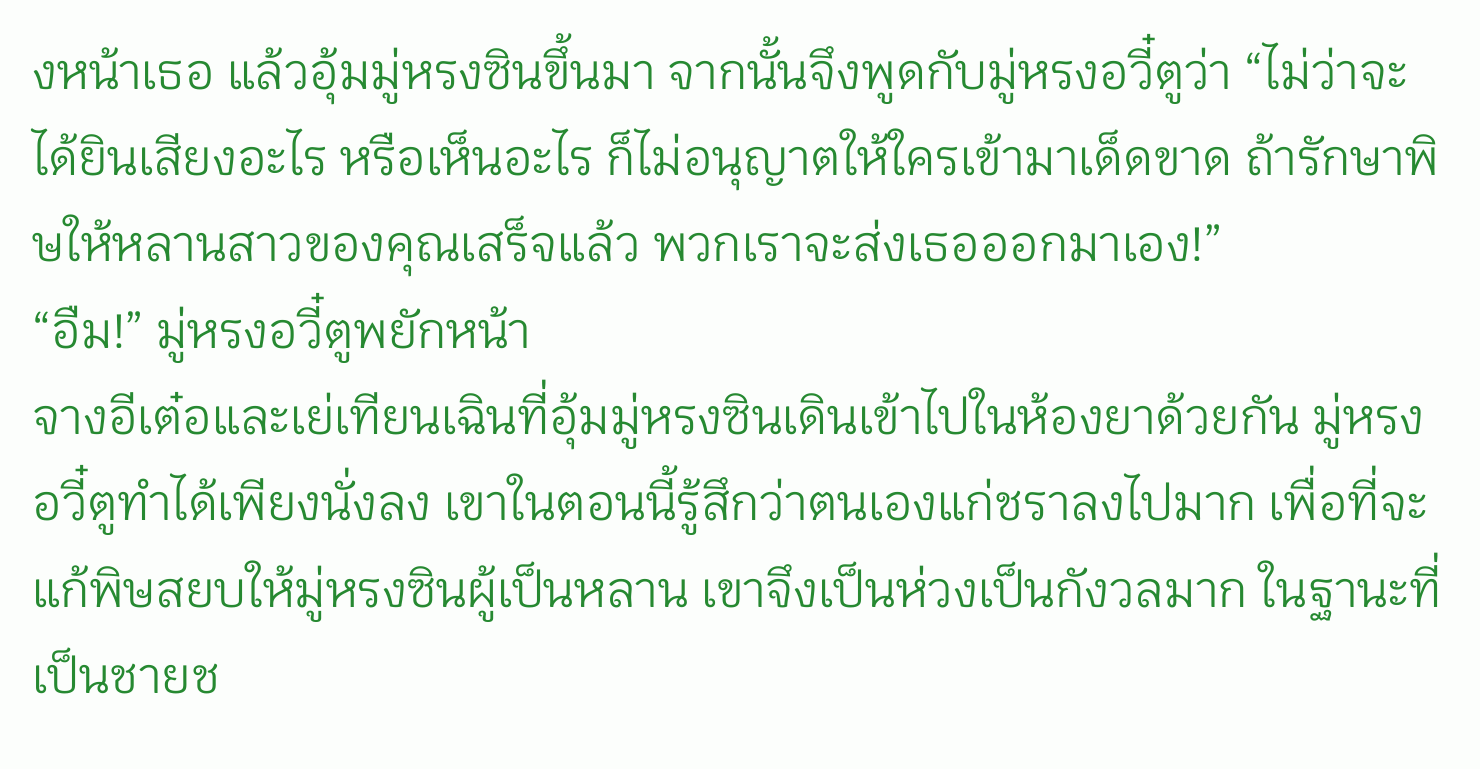งหน้าเธอ แล้วอุ้มมู่หรงซินขึ้นมา จากนั้นจึงพูดกับมู่หรงอวี๋ตูว่า “ไม่ว่าจะได้ยินเสียงอะไร หรือเห็นอะไร ก็ไม่อนุญาตให้ใครเข้ามาเด็ดขาด ถ้ารักษาพิษให้หลานสาวของคุณเสร็จแล้ว พวกเราจะส่งเธอออกมาเอง!”
“อืม!” มู่หรงอวี๋ตูพยักหน้า
จางอีเต๋อและเย่เทียนเฉินที่อุ้มมู่หรงซินเดินเข้าไปในห้องยาด้วยกัน มู่หรงอวี๋ตูทำได้เพียงนั่งลง เขาในตอนนี้รู้สึกว่าตนเองแก่ชราลงไปมาก เพื่อที่จะแก้พิษสยบให้มู่หรงซินผู้เป็นหลาน เขาจึงเป็นห่วงเป็นกังวลมาก ในฐานะที่เป็นชายช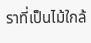ราที่เป็นไม้ใกล้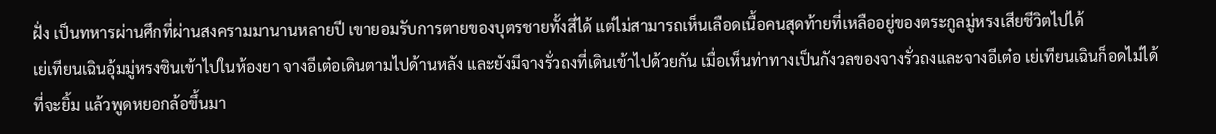ฝั่ง เป็นทหารผ่านศึกที่ผ่านสงครามมานานหลายปี เขายอมรับการตายของบุตรชายทั้งสี่ได้ แต่ไม่สามารถเห็นเลือดเนื้อคนสุดท้ายที่เหลืออยู่ของตระกูลมู่หรงเสียชีวิตไปได้
เย่เทียนเฉินอุ้มมู่หรงซินเข้าไปในห้องยา จางอีเต๋อเดินตามไปด้านหลัง และยังมีจางรั่วถงที่เดินเข้าไปด้วยกัน เมื่อเห็นท่าทางเป็นกังวลของจางรั่วถงและจางอีเต๋อ เย่เทียนเฉินก็อดไม่ได้ที่จะยิ้ม แล้วพูดหยอกล้อขึ้นมา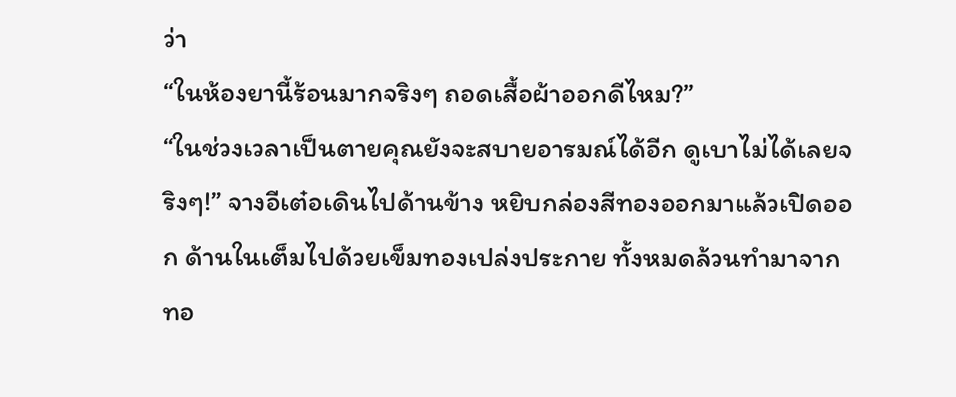ว่า
“ในห้องยานี้ร้อนมากจริงๆ ถอดเสื้อผ้าออกดีไหม?”
“ในช่วงเวลาเป็นตายคุณยังจะสบายอารมณ์ได้อีก ดูเบาไม่ได้เลยจริงๆ!” จางอีเต๋อเดินไปด้านข้าง หยิบกล่องสีทองออกมาแล้วเปิดออก ด้านในเต็มไปด้วยเข็มทองเปล่งประกาย ทั้งหมดล้วนทำมาจากทอ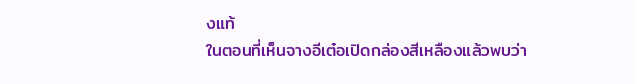งแท้
ในตอนที่เห็นจางอีเต๋อเปิดกล่องสีเหลืองแล้วพบว่า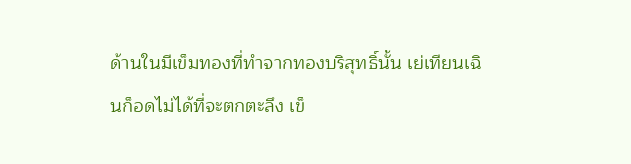ด้านในมีเข็มทองที่ทำจากทองบริสุทธิ์นั้น เย่เทียนเฉินก็อดไม่ได้ที่จะตกตะลึง เข็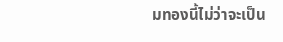มทองนี้ไม่ว่าจะเป็น